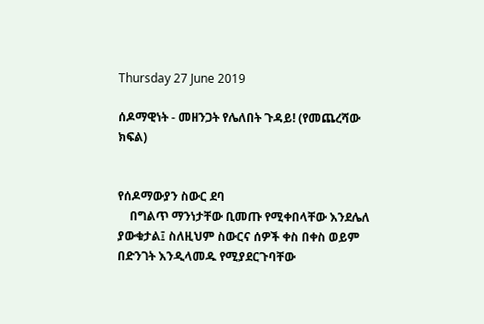Thursday 27 June 2019

ሰዶማዊነት - መዘንጋት የሌለበት ጉዳይ! (የመጨረሻው ክፍል)


የሰዶማውያን ስውር ደባ
    በግልጥ ማንነታቸው ቢመጡ የሚቀበላቸው እንደሌለ ያውቁታል፤ ስለዚህም ስውርና ሰዎች ቀስ በቀስ ወይም በድንገት እንዲላመዱ የሚያደርጉባቸው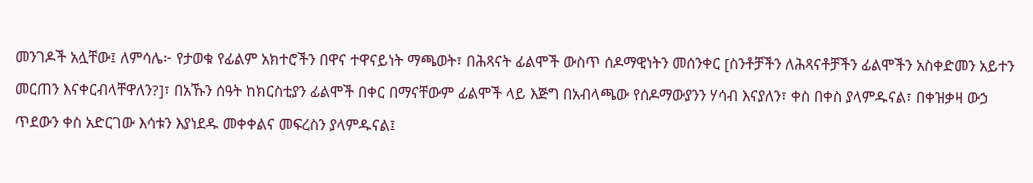መንገዶች አሏቸው፤ ለምሳሌ፦ የታወቁ የፊልም አክተሮችን በዋና ተዋናይነት ማጫወት፣ በሕጻናት ፊልሞች ውስጥ ሰዶማዊነትን መሰንቀር [ስንቶቻችን ለሕጻናቶቻችን ፊልሞችን አስቀድመን አይተን መርጠን እናቀርብላቸዋለን?]፣ በአኹን ሰዓት ከክርስቲያን ፊልሞች በቀር በማናቸውም ፊልሞች ላይ እጅግ በአብላጫው የሰዶማውያንን ሃሳብ እናያለን፣ ቀስ በቀስ ያላምዱናል፣ በቀዝቃዛ ውኃ ጥደውን ቀስ አድርገው እሳቱን እያነደዱ መቀቀልና መፍረስን ያላምዱናል፤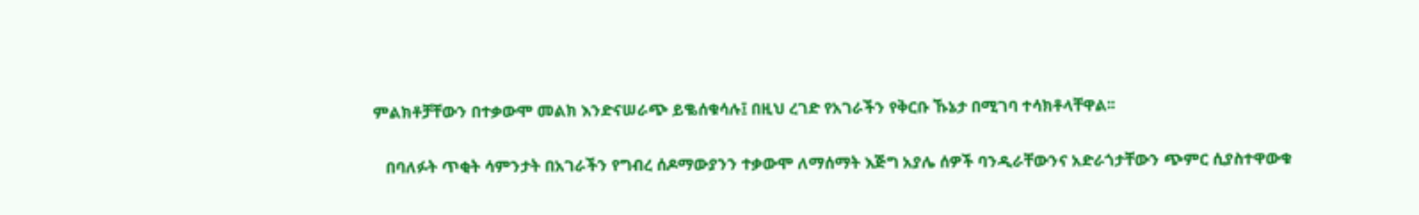ምልክቶቻቸውን በተቃውሞ መልክ እንድናሠራጭ ይቈሰቁሳሉ፤ በዚህ ረገድ የአገራችን የቅርቡ ኹኔታ በሚገባ ተሳክቶላቸዋል፡፡

   በባለፉት ጥቂት ሳምንታት በአገራችን የግብረ ሰዶማውያንን ተቃውሞ ለማሰማት እጅግ አያሌ ሰዎች ባንዲራቸውንና አድራጎታቸውን ጭምር ሲያስተዋውቁ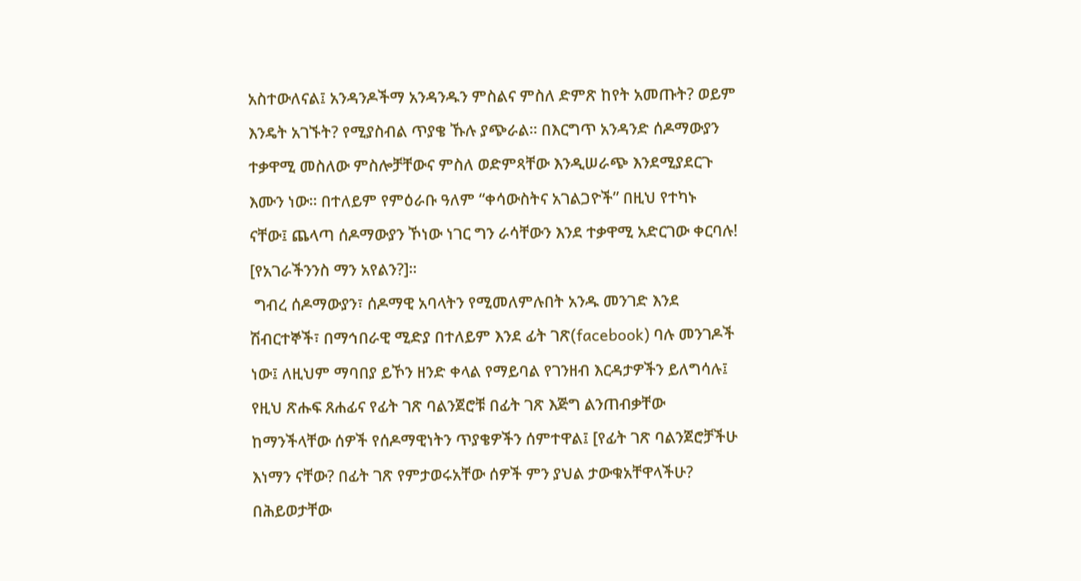አስተውለናል፤ አንዳንዶችማ አንዳንዱን ምስልና ምስለ ድምጽ ከየት አመጡት? ወይም እንዴት አገኙት? የሚያስብል ጥያቄ ኹሉ ያጭራል። በእርግጥ አንዳንድ ሰዶማውያን ተቃዋሚ መስለው ምስሎቻቸውና ምስለ ወድምጻቸው እንዲሠራጭ እንደሚያደርጉ እሙን ነው። በተለይም የምዕራቡ ዓለም “ቀሳውስትና አገልጋዮች” በዚህ የተካኑ ናቸው፤ ጨላጣ ሰዶማውያን ኾነው ነገር ግን ራሳቸውን እንደ ተቃዋሚ አድርገው ቀርባሉ! [የአገራችንንስ ማን አየልን?]፡፡
 ግብረ ሰዶማውያን፣ ሰዶማዊ አባላትን የሚመለምሉበት አንዱ መንገድ እንደ ሽብርተኞች፣ በማኅበራዊ ሚድያ በተለይም እንደ ፊት ገጽ(facebook) ባሉ መንገዶች ነው፤ ለዚህም ማባበያ ይኾን ዘንድ ቀላል የማይባል የገንዘብ እርዳታዎችን ይለግሳሉ፤ የዚህ ጽሑፍ ጸሐፊና የፊት ገጽ ባልንጀሮቹ በፊት ገጽ እጅግ ልንጠብቃቸው ከማንችላቸው ሰዎች የሰዶማዊነትን ጥያቄዎችን ሰምተዋል፤ [የፊት ገጽ ባልንጀሮቻችሁ እነማን ናቸው? በፊት ገጽ የምታወሩአቸው ሰዎች ምን ያህል ታውቁአቸዋላችሁ? በሕይወታቸው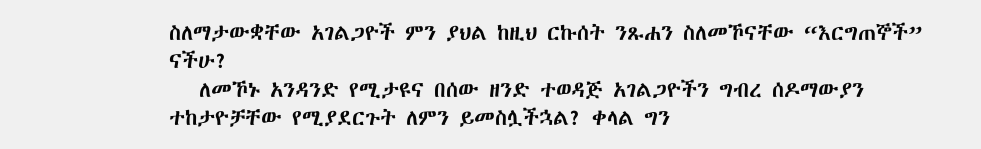ስለማታውቋቸው አገልጋዮች ምን ያህል ከዚህ ርኩሰት ንጹሐን ስለመኾናቸው “እርግጠኞች” ናችሁ?
   ለመኾኑ አንዳንድ የሚታዩና በሰው ዘንድ ተወዳጅ አገልጋዮችን ግብረ ሰዶማውያን ተከታዮቻቸው የሚያደርጉት ለምን ይመስሏችኋል? ቀላል ግን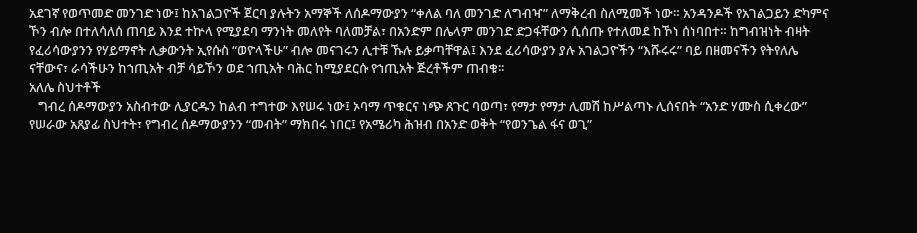አደገኛ የወጥመድ መንገድ ነው፤ ከአገልጋዮች ጀርባ ያሉትን አማኞች ለሰዶማውያን “ቀለል ባለ መንገድ ለግብዣ” ለማቅረብ ስለሚመች ነው። አንዳንዶች የአገልጋይን ድካምና ኾን ብሎ በተለሳለሰ ጠባይ እንደ ተኵላ የሚያደባ ማንነት መለየት ባለመቻል፣ በአንድም በሌላም መንገድ ድጋፋቸውን ሲሰጡ የተለመደ ከኾነ ሰነባበተ። ከግብዝነት ብዛት የፈሪሳውያንን የሃይማኖት ሊቃውንት ኢየሱስ “ወዮላችሁ” ብሎ መናገሩን ሊተቹ ኹሉ ይቃጣቸዋል፤ እንደ ፈሪሳውያን ያሉ አገልጋዮችን “እሹሩሩ” ባይ በዘመናችን የትየለሌ ናቸውና፣ ራሳችሁን ከኀጢአት ብቻ ሳይኾን ወደ ኀጢአት ባሕር ከሚያደርሱ የኀጢአት ጅረቶችም ጠብቁ፡፡
አለሌ ስህተቶች
   ግብረ ሰዶማውያን አስብተው ሊያርዱን ከልብ ተግተው እየሠሩ ነው፤ ኦባማ ጥቁርና ነጭ ጸጉር ባወጣ፣ የማታ የማታ ሊመሽ ከሥልጣኑ ሊሰናበት “አንድ ሃሙስ ሲቀረው” የሠራው አጸያፊ ስህተት፣ የግብረ ሰዶማውያንን “መብት” ማክበሩ ነበር፤ የአሜሪካ ሕዝብ በአንድ ወቅት “የወንጌል ፋና ወጊ”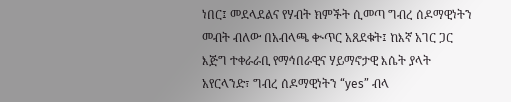ነበር፤ መደላደልና የሃብት ክምችት ሲመጣ ግብረ ሰዶማዊነትን መብት ብለው በአብላጫ ቊጥር አጸደቁት፤ ከእኛ አገር ጋር እጅግ ተቀራራቢ የማኅበራዊና ሃይማኖታዊ እሴት ያላት አየርላንድ፣ ግብረ ሰዶማዊነትን “yes” ብላ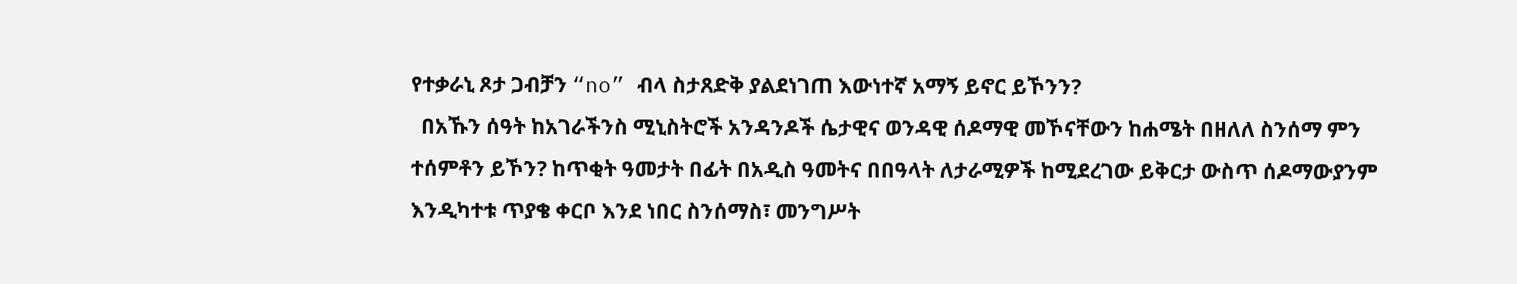የተቃራኒ ጾታ ጋብቻን “no” ብላ ስታጸድቅ ያልደነገጠ እውነተኛ አማኝ ይኖር ይኾንን?
  በአኹን ሰዓት ከአገራችንስ ሚኒስትሮች አንዳንዶች ሴታዊና ወንዳዊ ሰዶማዊ መኾናቸውን ከሐሜት በዘለለ ስንሰማ ምን ተሰምቶን ይኾን? ከጥቂት ዓመታት በፊት በአዲስ ዓመትና በበዓላት ለታራሚዎች ከሚደረገው ይቅርታ ውስጥ ሰዶማውያንም እንዲካተቱ ጥያቄ ቀርቦ እንደ ነበር ስንሰማስ፣ መንግሥት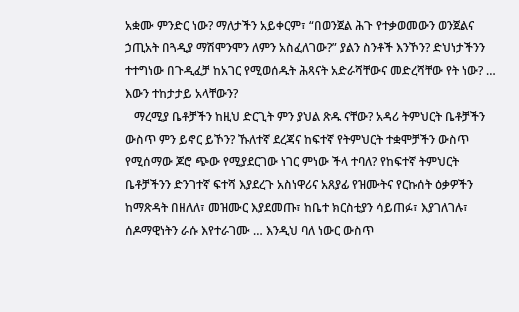አቋሙ ምንድር ነው? ማለታችን አይቀርም፣ “በወንጀል ሕጉ የተቃወመውን ወንጀልና ኃጢአት በጓዲያ ማሽሞንሞን ለምን አስፈለገው?” ያልን ስንቶች እንኾን? ድህነታችንን ተተግነው በጉዲፈቻ ከአገር የሚወሰዱት ሕጻናት አድራሻቸውና መድረሻቸው የት ነው? … እውን ተከታታይ አላቸውን?
   ማረሚያ ቤቶቻችን ከዚህ ድርጊት ምን ያህል ጽዱ ናቸው? አዳሪ ትምህርት ቤቶቻችን ውስጥ ምን ይኖር ይኾን? ኹለተኛ ደረጃና ከፍተኛ የትምህርት ተቋሞቻችን ውስጥ የሚሰማው ጆሮ ጭው የሚያደርገው ነገር ምነው ችላ ተባለ? የከፍተኛ ትምህርት ቤቶቻችንን ድንገተኛ ፍተሻ እያደረጉ አስነዋሪና አጸያፊ የዝሙትና የርኩሰት ዕቃዎችን ከማጽዳት በዘለለ፣ መዝሙር እያደመጡ፣ ከቤተ ክርስቲያን ሳይጠፉ፣ እያገለገሉ፣ ሰዶማዊነትን ራሱ እየተራገሙ … እንዲህ ባለ ነውር ውስጥ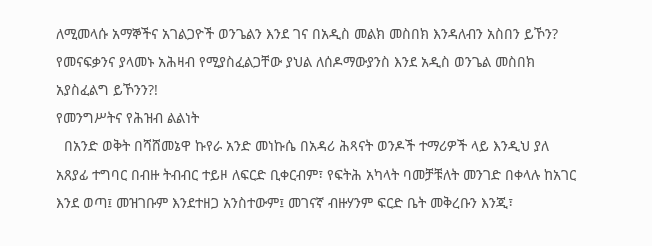ለሚመላሱ አማኞችና አገልጋዮች ወንጌልን እንደ ገና በአዲስ መልክ መስበክ እንዳለብን አስበን ይኾን? የመናፍቃንና ያላመኑ አሕዛብ የሚያስፈልጋቸው ያህል ለሰዶማውያንስ እንደ አዲስ ወንጌል መስበክ አያስፈልግ ይኾንን?!
የመንግሥትና የሕዝብ ልልነት
  በአንድ ወቅት በሻሸመኔዋ ኩየራ አንድ መነኩሴ በአዳሪ ሕጻናት ወንዶች ተማሪዎች ላይ እንዲህ ያለ አጸያፊ ተግባር በብዙ ትብብር ተይዞ ለፍርድ ቢቀርብም፣ የፍትሕ አካላት ባመቻቹለት መንገድ በቀላሉ ከአገር እንደ ወጣ፤ መዝገቡም እንደተዘጋ አንስተውም፤ መገናኛ ብዙሃንም ፍርድ ቤት መቅረቡን እንጂ፣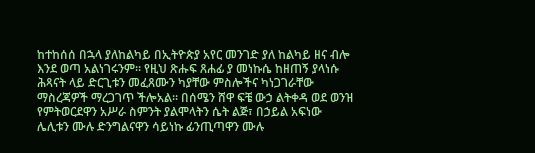ከተከሰሰ በኋላ ያለከልካይ በኢትዮጵያ አየር መንገድ ያለ ከልካይ ዘና ብሎ እንደ ወጣ አልነገሩንም። የዚህ ጽሑፍ ጸሐፊ ያ መነኩሴ ከዘጠኝ ያላነሱ ሕጻናት ላይ ድርጊቱን መፈጸሙን ካያቸው ምስሎችና ካነጋገራቸው ማስረጃዎች ማረጋገጥ ችሎአል። በሰሜን ሸዋ ፍቼ ውኃ ልትቀዳ ወደ ወንዝ የምትወርደዋን አሥራ ስምንት ያልሞላትን ሴት ልጅ፣ በኃይል አፍነው ሌሊቱን ሙሉ ድንግልናዋን ሳይነኩ ፊንጢጣዋን ሙሉ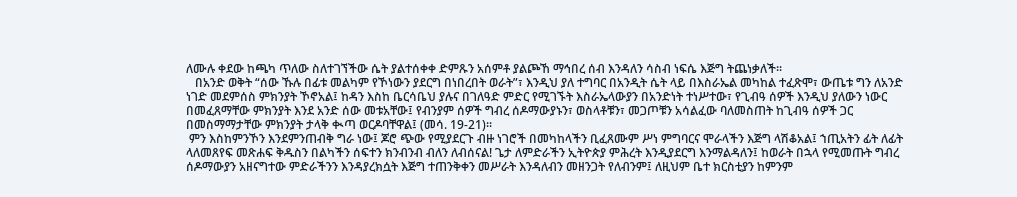ለሙሉ ቀደው ከጫካ ጥለው ስለተገኘችው ሴት ያልተሰቀቀ ድምጹን አሰምቶ ያልጮኸ ማኅበረ ሰብ እንዳለን ሳስብ ነፍሴ እጅግ ትጨነቃለች፡፡
   በአንድ ወቅት “ሰው ኹሉ በፊቱ መልካም የኾነውን ያደርግ በነበረበት ወራት”፣ እንዲህ ያለ ተግባር በአንዲት ሴት ላይ በእስራኤል መካከል ተፈጽሞ፣ ውጤቱ ግን ለአንድ ነገድ መደምሰስ ምክንያት ኾኖአል፤ ከዳን እስከ ቤርሳቤህ ያሉና በገለዓድ ምድር የሚገኙት እስራኤላውያን በአንድነት ተነሥተው፣ የጊብዓ ሰዎች እንዲህ ያለውን ነውር በመፈጸማቸው ምክንያት እንደ አንድ ሰው መቱአቸው፤ የብንያም ሰዎች ግብረ ሰዶማውያኑን፣ ወስላቶቹን፣ መጋጦቹን አሳልፈው ባለመስጠት ከጊብዓ ሰዎች ጋር በመስማማታቸው ምክንያት ታላቅ ቊጣ ወርዶባቸዋል፤ (መሳ. 19-21)፡፡
 ምን እስከምንኾን እንደምንጠብቅ ግራ ነው፤ ጆሮ ጭው የሚያደርጉ ብዙ ነገሮች በመካከላችን ቢፈጸሙም ሥነ ምግባርና ሞራላችን እጅግ ላሽቆአል፤ ኀጢአትን ፊት ለፊት ላለመጸየፍ መጽሐፍ ቅዱስን በልካችን ሰፍተን ክንብንብ ብለን ለብሰናል! ጌታ ለምድራችን ኢትዮጵያ ምሕረት እንዲያደርግ እንማልዳለን፤ ከወራት በኋላ የሚመጡት ግብረ ሰዶማውያን አዘናግተው ምድራችንን እንዳያረክሷት እጅግ ተጠንቅቀን መሥራት እንዳለብን መዘንጋት የለብንም፤ ለዚህም ቤተ ክርስቲያን ከምንም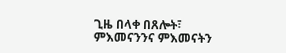ጊዜ በላቀ በጸሎት፣ ምእመናንንና ምእመናትን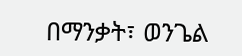በማንቃት፣ ወንጌል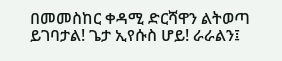በመመስከር ቀዳሚ ድርሻዋን ልትወጣ ይገባታል! ጌታ ኢየሱስ ሆይ! ራራልን፤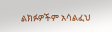ልክፉዎችም አሳልፈህ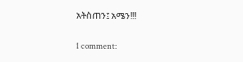አትስጠን፤ አሜን!!!

1 comment: